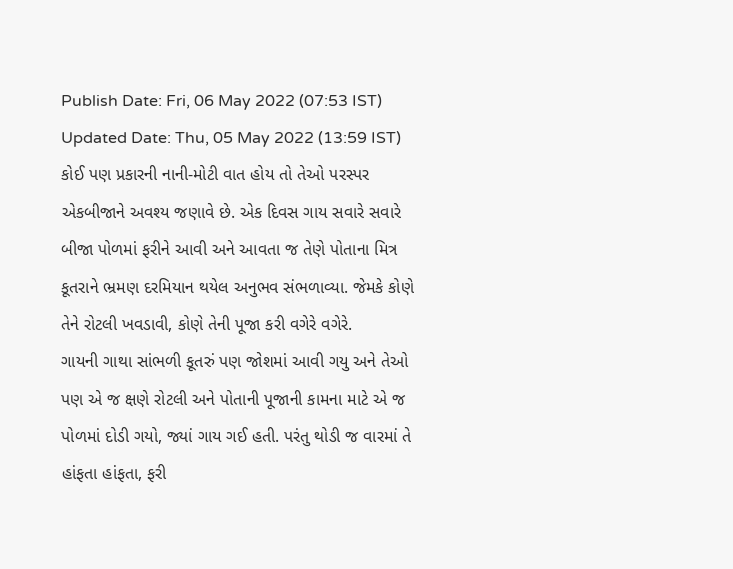Publish Date: Fri, 06 May 2022 (07:53 IST)
Updated Date: Thu, 05 May 2022 (13:59 IST)
કોઈ પણ પ્રકારની નાની-મોટી વાત હોય તો તેઓ પરસ્પર એકબીજાને અવશ્ય જણાવે છે. એક દિવસ ગાય સવારે સવારે બીજા પોળમાં ફરીને આવી અને આવતા જ તેણે પોતાના મિત્ર કૂતરાને ભ્રમણ દરમિયાન થયેલ અનુભવ સંભળાવ્યા. જેમકે કોણે તેને રોટલી ખવડાવી, કોણે તેની પૂજા કરી વગેરે વગેરે.
ગાયની ગાથા સાંભળી કૂતરું પણ જોશમાં આવી ગયુ અને તેઓ પણ એ જ ક્ષણે રોટલી અને પોતાની પૂજાની કામના માટે એ જ પોળમાં દોડી ગયો, જ્યાં ગાય ગઈ હતી. પરંતુ થોડી જ વારમાં તે હાંફતા હાંફતા, ફરી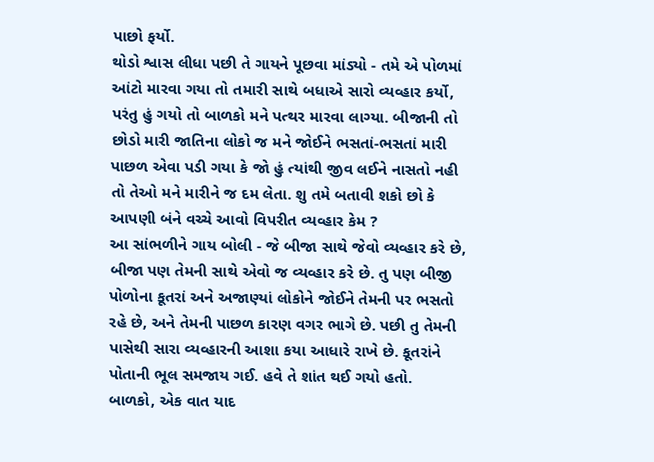પાછો ફર્યો.
થોડો શ્વાસ લીધા પછી તે ગાયને પૂછવા માંડ્યો - તમે એ પોળમાં આંટો મારવા ગયા તો તમારી સાથે બધાએ સારો વ્યવ્હાર કર્યો, પરંતુ હું ગયો તો બાળકો મને પત્થર મારવા લાગ્યા. બીજાની તો છોડો મારી જાતિના લોકો જ મને જોઈને ભસતાં-ભસતાં મારી પાછળ એવા પડી ગયા કે જો હું ત્યાંથી જીવ લઈને નાસતો નહી તો તેઓ મને મારીને જ દમ લેતા. શુ તમે બતાવી શકો છો કે આપણી બંને વચ્ચે આવો વિપરીત વ્યવ્હાર કેમ ?
આ સાંભળીને ગાય બોલી - જે બીજા સાથે જેવો વ્યવ્હાર કરે છે, બીજા પણ તેમની સાથે એવો જ વ્યવ્હાર કરે છે. તુ પણ બીજી પોળોના કૂતરાં અને અજાણ્યાં લોકોને જોઈને તેમની પર ભસતો રહે છે, અને તેમની પાછળ કારણ વગર ભાગે છે. પછી તુ તેમની પાસેથી સારા વ્યવ્હારની આશા કયા આધારે રાખે છે. કૂતરાંને પોતાની ભૂલ સમજાય ગઈ. હવે તે શાંત થઈ ગયો હતો.
બાળકો, એક વાત યાદ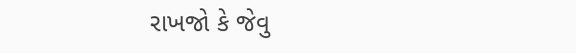રાખજો કે જેવુ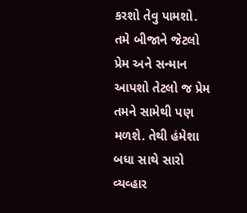કરશો તેવુ પામશો. તમે બીજાને જેટલો પ્રેમ અને સન્માન આપશો તેટલો જ પ્રેમ તમને સામેથી પણ મળશે. તેથી હંમેશા બધા સાથે સારો વ્યવ્હાર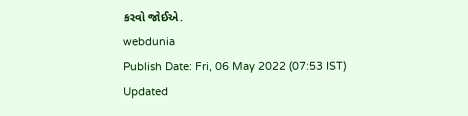કરવો જોઈએ.
webdunia
Publish Date: Fri, 06 May 2022 (07:53 IST)
Updated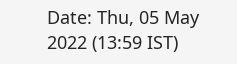Date: Thu, 05 May 2022 (13:59 IST)